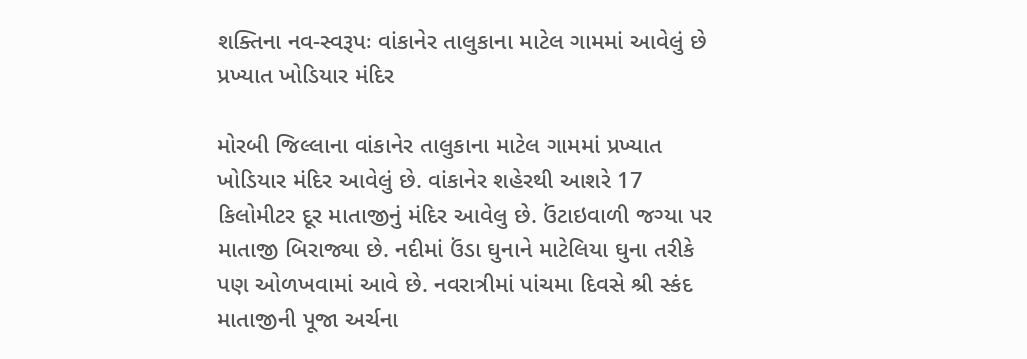શક્તિના નવ-સ્વરૂપઃ વાંકાનેર તાલુકાના માટેલ ગામમાં આવેલું છે પ્રખ્યાત ખોડિયાર મંદિર

મોરબી જિલ્લાના વાંકાનેર તાલુકાના માટેલ ગામમાં પ્રખ્યાત ખોડિયાર મંદિર આવેલું છે. વાંકાનેર શહેરથી આશરે 17 કિલોમીટર દૂર માતાજીનું મંદિર આવેલુ છે. ઉંટાઇવાળી જગ્યા પર માતાજી બિરાજ્યા છે. નદીમાં ઉંડા ઘુનાને માટેલિયા ઘુના તરીકે પણ ઓળખવામાં આવે છે. નવરાત્રીમાં પાંચમા દિવસે શ્રી સ્કંદ માતાજીની પૂજા અર્ચના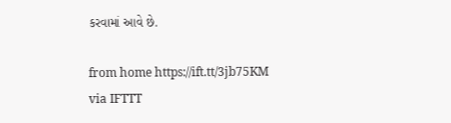કરવામાં આવે છે.

from home https://ift.tt/3jb75KM
via IFTTT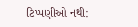ટિપ્પણીઓ નથી: